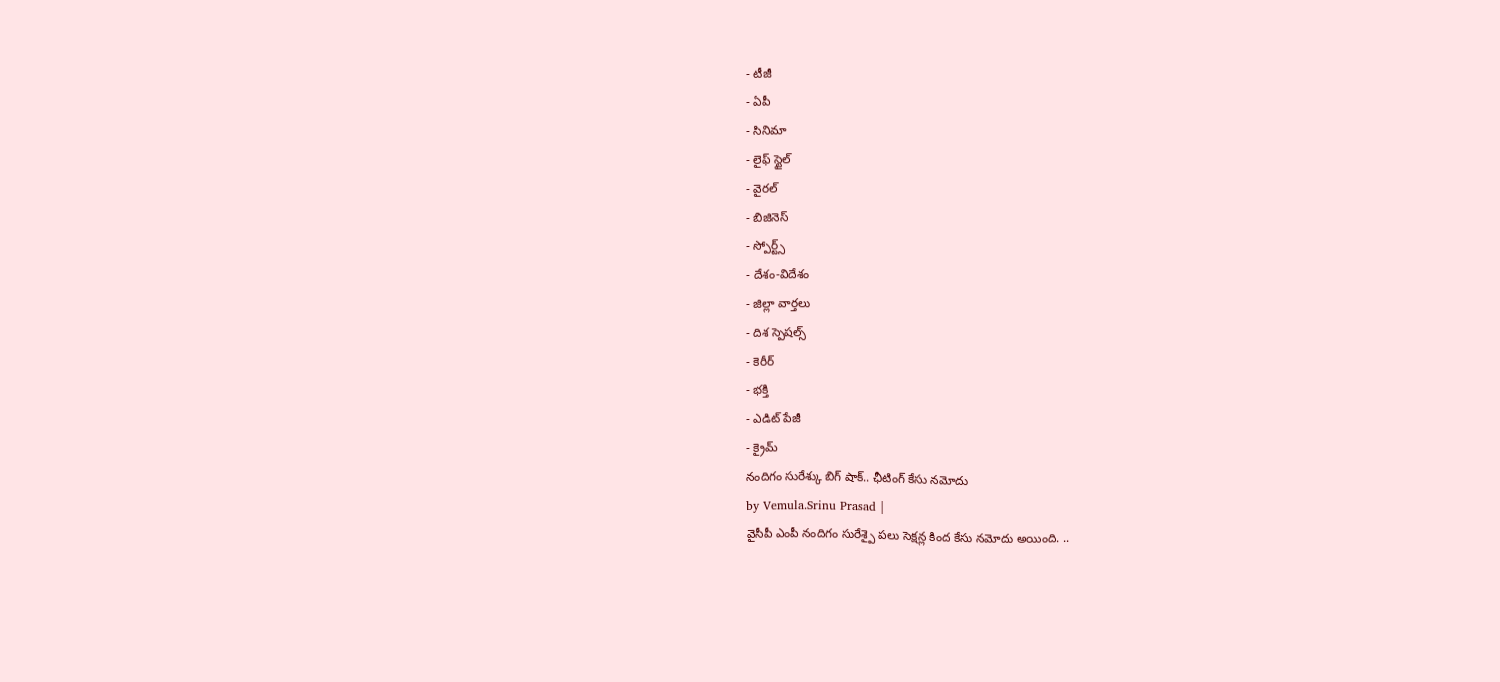- టీజీ
- ఏపీ
- సినిమా
- లైఫ్ స్టైల్
- వైరల్
- బిజినెస్
- స్పోర్ట్స్
- దేశం-విదేశం
- జిల్లా వార్తలు
- దిశ స్పెషల్స్
- కెరీర్
- భక్తి
- ఎడిట్ పేజీ
- క్రైమ్
నందిగం సురేశ్కు బిగ్ షాక్.. ఛీటింగ్ కేసు నమోదు
by Vemula.Srinu Prasad |
వైసీపీ ఎంపీ నందిగం సురేశ్పై పలు సెక్షన్ల కింద కేసు నమోదు అయింది. ..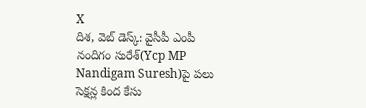X
దిశ, వెబ్ డెస్క్: వైసీపీ ఎంపీ నందిగం సురేశ్(Ycp MP Nandigam Suresh)పై పలు సెక్షన్ల కింద కేసు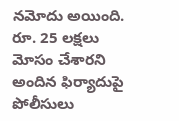నమోదు అయింది. రూ. 25 లక్షలు మోసం చేశారని అందిన ఫిర్యాదుపై పోలీసులు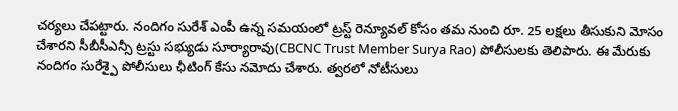చర్యలు చేపట్టారు. నందిగం సురేశ్ ఎంపీ ఉన్న సమయంలో ట్రస్ట్ రెన్యూవల్ కోసం తమ నుంచి రూ. 25 లక్షలు తీసుకుని మోసం చేశారని సీబీసీఎన్సీ ట్రస్టు సభ్యుడు సూర్యారావు(CBCNC Trust Member Surya Rao) పోలీసులకు తెలిపారు. ఈ మేరుకు నందిగం సురేశ్పై పోలీసులు ఛీటింగ్ కేసు నమోదు చేశారు. త్వరలో నోటీసులు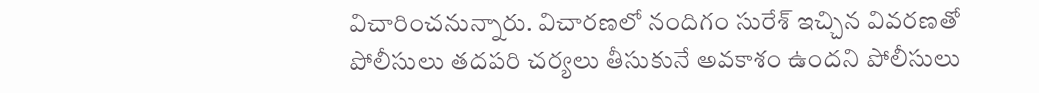విచారించనున్నారు. విచారణలో నందిగం సురేశ్ ఇచ్చిన వివరణతో పోలీసులు తదపరి చర్యలు తీసుకునే అవకాశం ఉందని పోలీసులు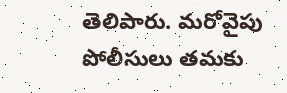తెలిపారు. మరోవైపు పోలీసులు తమకు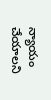న్యాయం చేయాలని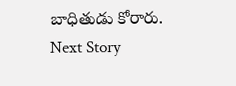బాధితుడు కోరారు.
Next Story